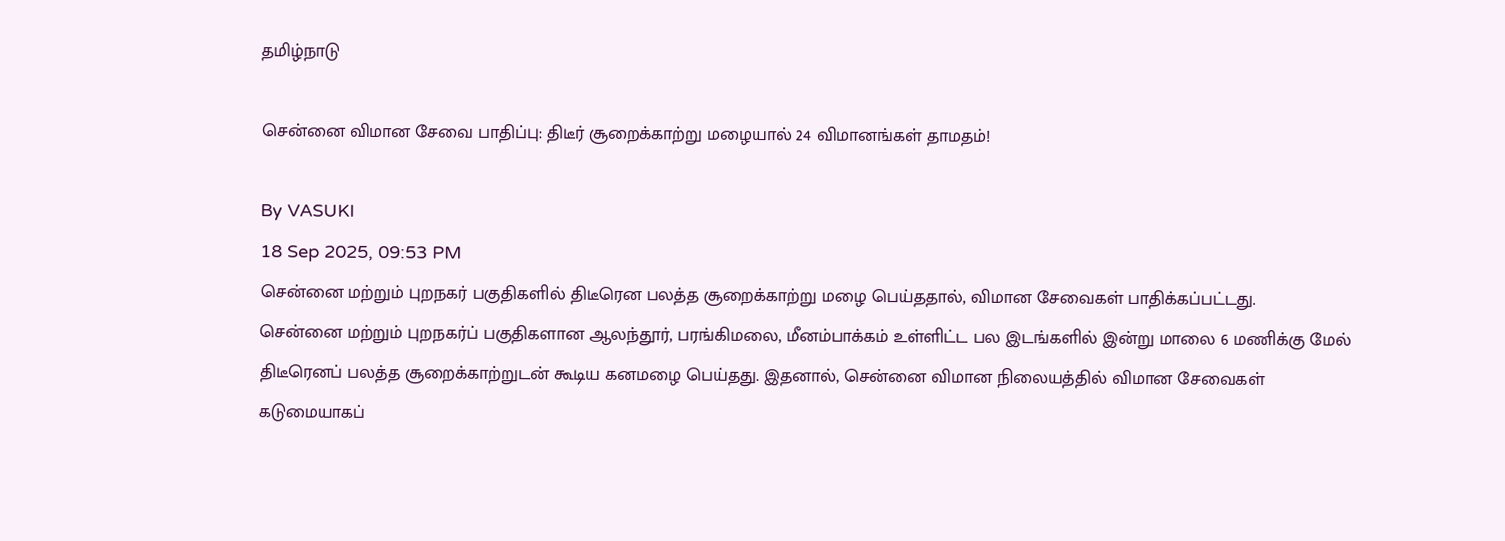தமிழ்நாடு

சென்னை விமான சேவை பாதிப்பு: திடீர் சூறைக்காற்று மழையால் 24 விமானங்கள் தாமதம்!

By VASUKI
18 Sep 2025, 09:53 PM
சென்னை மற்றும் புறநகர் பகுதிகளில் திடீரென பலத்த சூறைக்காற்று மழை பெய்ததால், விமான சேவைகள் பாதிக்கப்பட்டது.
சென்னை மற்றும் புறநகர்ப் பகுதிகளான ஆலந்தூர், பரங்கிமலை, மீனம்பாக்கம் உள்ளிட்ட பல இடங்களில் இன்று மாலை 6 மணிக்கு மேல் திடீரெனப் பலத்த சூறைக்காற்றுடன் கூடிய கனமழை பெய்தது. இதனால், சென்னை விமான நிலையத்தில் விமான சேவைகள் கடுமையாகப்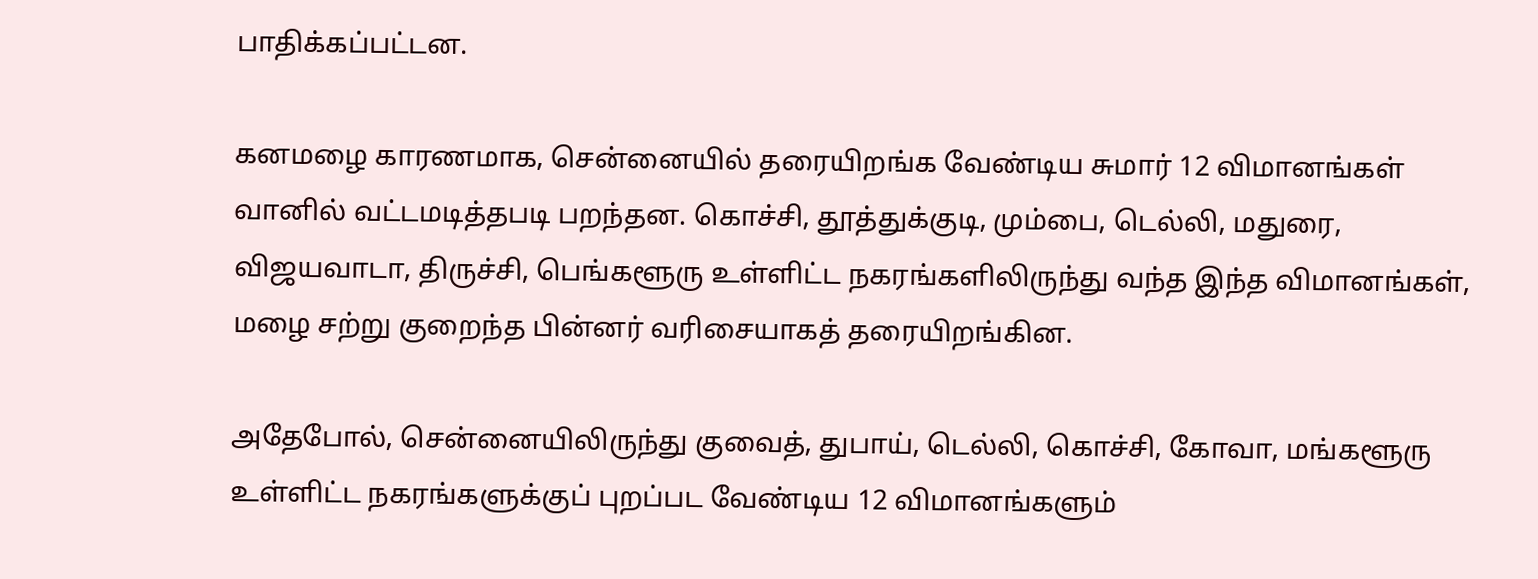பாதிக்கப்பட்டன.

கனமழை காரணமாக, சென்னையில் தரையிறங்க வேண்டிய சுமார் 12 விமானங்கள் வானில் வட்டமடித்தபடி பறந்தன. கொச்சி, தூத்துக்குடி, மும்பை, டெல்லி, மதுரை, விஜயவாடா, திருச்சி, பெங்களூரு உள்ளிட்ட நகரங்களிலிருந்து வந்த இந்த விமானங்கள், மழை சற்று குறைந்த பின்னர் வரிசையாகத் தரையிறங்கின.

அதேபோல், சென்னையிலிருந்து குவைத், துபாய், டெல்லி, கொச்சி, கோவா, மங்களூரு உள்ளிட்ட நகரங்களுக்குப் புறப்பட வேண்டிய 12 விமானங்களும்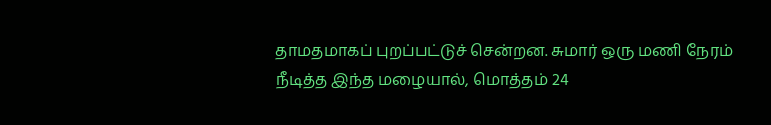தாமதமாகப் புறப்பட்டுச் சென்றன. சுமார் ஒரு மணி நேரம் நீடித்த இந்த மழையால், மொத்தம் 24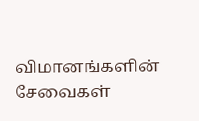விமானங்களின் சேவைகள்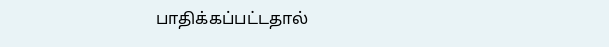பாதிக்கப்பட்டதால்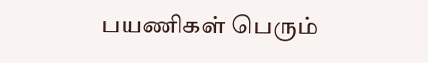பயணிகள் பெரும்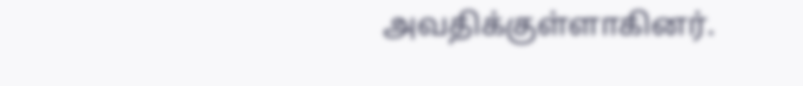அவதிக்குள்ளாகினர்.